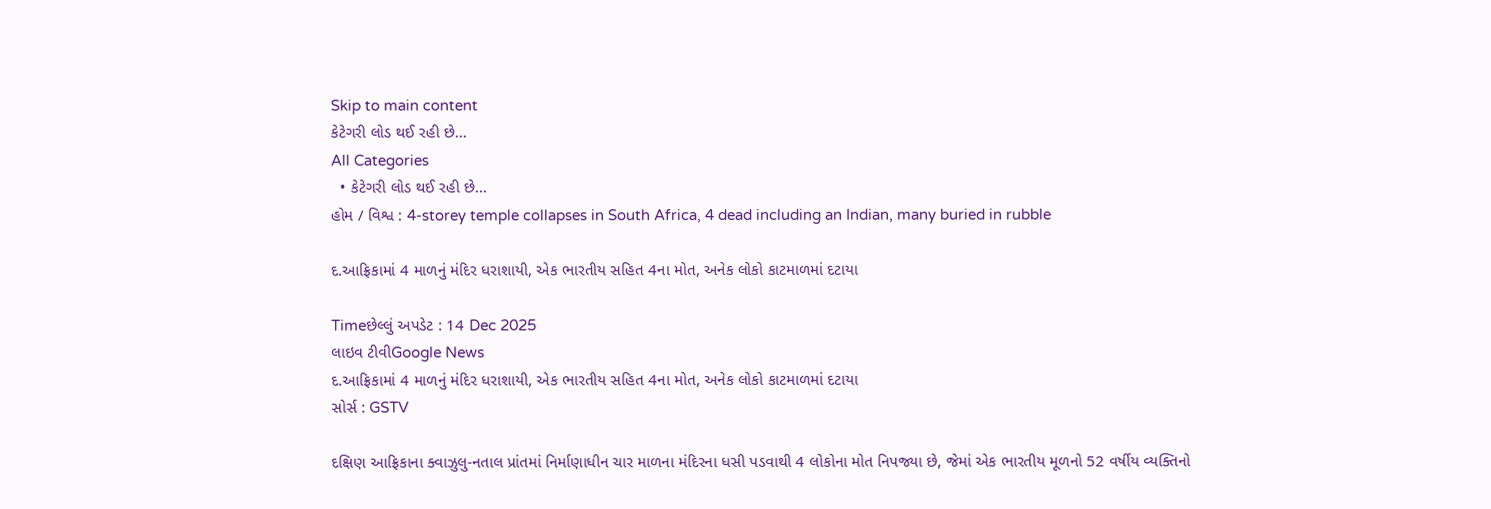Skip to main content
કેટેગરી લોડ થઈ રહી છે...
All Categories
  • કેટેગરી લોડ થઈ રહી છે...
હોમ / વિશ્વ : 4-storey temple collapses in South Africa, 4 dead including an Indian, many buried in rubble

દ.આફ્રિકામાં 4 માળનું મંદિર ધરાશાયી, એક ભારતીય સહિત 4ના મોત, અનેક લોકો કાટમાળમાં દટાયા

Timeછેલ્લું અપડેટ : 14 Dec 2025
લાઇવ ટીવીGoogle News
દ.આફ્રિકામાં 4 માળનું મંદિર ધરાશાયી, એક ભારતીય સહિત 4ના મોત, અનેક લોકો કાટમાળમાં દટાયા
સોર્સ : GSTV

દક્ષિણ આફ્રિકાના ક્વાઝુલુ-નતાલ પ્રાંતમાં નિર્માણાધીન ચાર માળના મંદિરના ધસી પડવાથી 4 લોકોના મોત નિપજ્યા છે, જેમાં એક ભારતીય મૂળનો 52 વર્ષીય વ્યક્તિનો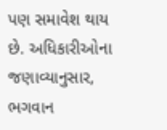પણ સમાવેશ થાય છે. અધિકારીઓના જણાવ્યાનુસાર, ભગવાન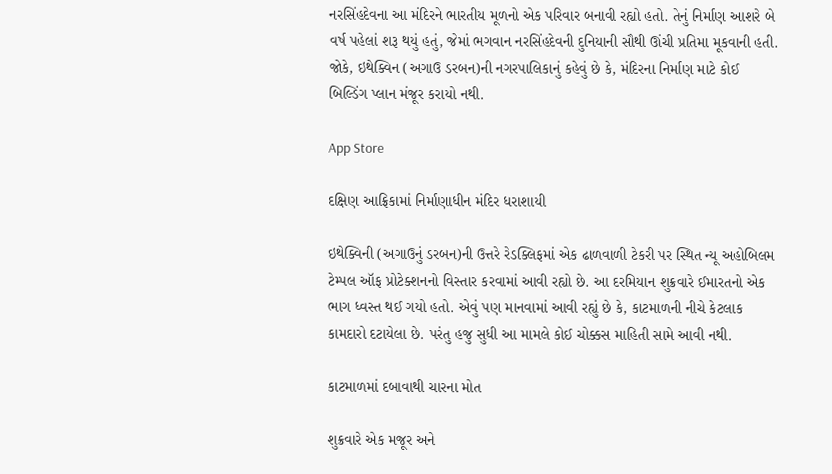નરસિંહદેવના આ મંદિરને ભારતીય મૂળનો એક પરિવાર બનાવી રહ્યો હતો. તેનું નિર્માણ આશરે બે વર્ષ પહેલાં શરૂ થયું હતું, જેમાં ભગવાન નરસિંહદેવની દુનિયાની સૌથી ઊંચી પ્રતિમા મૂકવાની હતી. જોકે, ઇથેક્વિન (અગાઉ ડરબન)ની નગરપાલિકાનું કહેવું છે કે, મંદિરના નિર્માણ માટે કોઈ બિલ્ડિંગ પ્લાન મંજૂર કરાયો નથી.

App Store

દક્ષિણ આફ્રિકામાં નિર્માણાધીન મંદિર ધરાશાયી

ઇથેક્વિની (અગાઉનું ડરબન)ની ઉત્તરે રેડક્લિફમાં એક ઢાળવાળી ટેકરી પર સ્થિત ન્યૂ અહોબિલમ ટેમ્પલ ઑફ પ્રોટેક્શનનો વિસ્તાર કરવામાં આવી રહ્યો છે. આ દરમિયાન શુક્રવારે ઈમારતનો એક ભાગ ધ્વસ્ત થઈ ગયો હતો. એવું પણ માનવામાં આવી રહ્યું છે કે, કાટમાળની નીચે કેટલાક કામદારો દટાયેલા છે. પરંતુ હજુ સુધી આ મામલે કોઈ ચોક્કસ માહિતી સામે આવી નથી.

કાટમાળમાં દબાવાથી ચારના મોત

શુક્રવારે એક મજૂર અને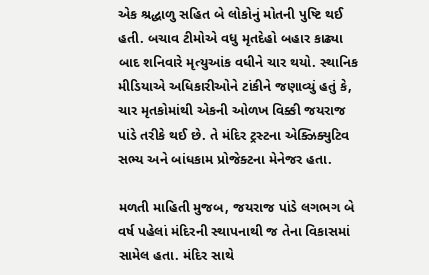એક શ્રદ્ધાળુ સહિત બે લોકોનું મોતની પુષ્ટિ થઈ હતી. બચાવ ટીમોએ વધુ મૃતદેહો બહાર કાઢ્યા બાદ શનિવારે મૃત્યુઆંક વધીને ચાર થયો. સ્થાનિક મીડિયાએ અધિકારીઓને ટાંકીને જણાવ્યું હતું કે, ચાર મૃતકોમાંથી એકની ઓળખ વિક્કી જયરાજ પાંડે તરીકે થઈ છે. તે મંદિર ટ્રસ્ટના એક્ઝિક્યુટિવ સભ્ય અને બાંધકામ પ્રોજેક્ટના મેનેજર હતા.

મળતી માહિતી મુજબ, જયરાજ પાંડે લગભગ બે વર્ષ પહેલાં મંદિરની સ્થાપનાથી જ તેના વિકાસમાં સામેલ હતા. મંદિર સાથે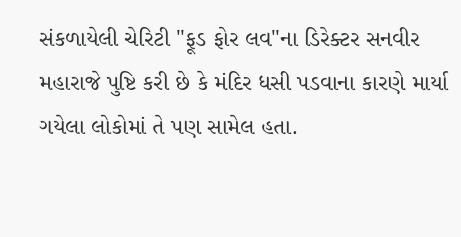સંકળાયેલી ચેરિટી "ફૂડ ફોર લવ"ના ડિરેક્ટર સનવીર મહારાજે પુષ્ટિ કરી છે કે મંદિર ધસી પડવાના કારણે માર્યા ગયેલા લોકોમાં તે પણ સામેલ હતા.